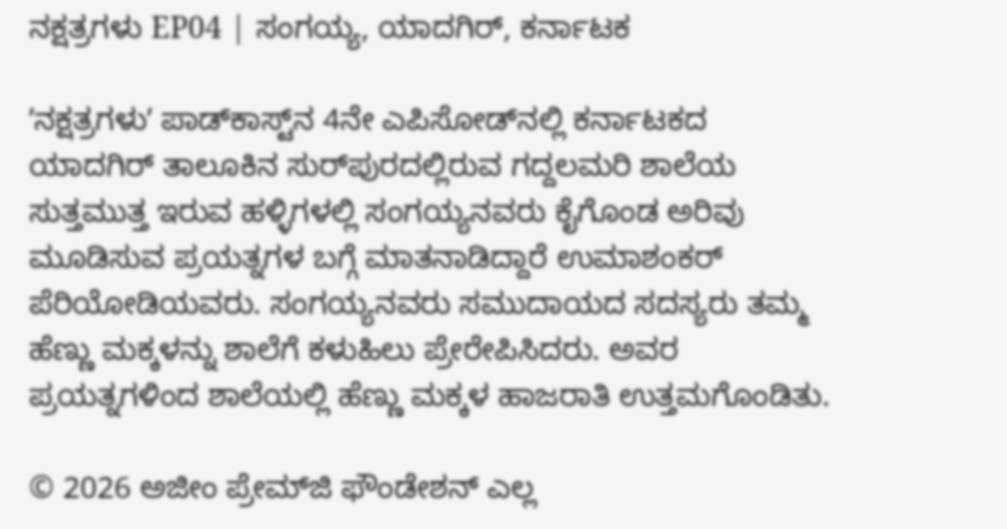ನಕ್ಷತ್ರಗಳು EP04 | ಸಂಗಯ್ಯ, ಯಾದಗಿರ್‌, ಕರ್ನಾಟಕ

ʼನಕ್ಷತ್ರಗಳುʼ ಪಾಡ್‌ಕಾಸ್ಟ್‌ನ 4ನೇ ಎಪಿಸೋಡ್‌ನಲ್ಲಿ ಕರ್ನಾಟಕದ ಯಾದಗಿರ್‌ ತಾಲೂಕಿನ ಸುರ್‌ಪುರದಲ್ಲಿರುವ ಗದ್ದಲಮರಿ ಶಾಲೆಯ ಸುತ್ತಮುತ್ತ ಇರುವ ಹಳ್ಳಿಗಳಲ್ಲಿ ಸಂಗಯ್ಯನವರು ಕೈಗೊಂಡ ಅರಿವು ಮೂಡಿಸುವ ಪ್ರಯತ್ನಗಳ ಬಗ್ಗೆ ಮಾತನಾಡಿದ್ದಾರೆ ಉಮಾಶಂಕರ್‌ ಪೆರಿಯೋಡಿಯವರು. ಸಂಗಯ್ಯನವರು ಸಮುದಾಯದ ಸದಸ್ಯರು ತಮ್ಮ ಹೆಣ್ಣು ಮಕ್ಕಳನ್ನು ಶಾಲೆಗೆ ಕಳುಹಿಲು ಪ್ರೇರೇಪಿಸಿದರು. ಅವರ ಪ್ರಯತ್ನಗಳಿಂದ ಶಾಲೆಯಲ್ಲಿ ಹೆಣ್ಣು ಮಕ್ಕಳ ಹಾಜರಾತಿ ಉತ್ತಮಗೊಂಡಿತು.

© 2026 ಅಜೀಂ ಪ್ರೇಮ್‌ಜಿ ಫೌಂಡೇಶನ್ ಎಲ್ಲ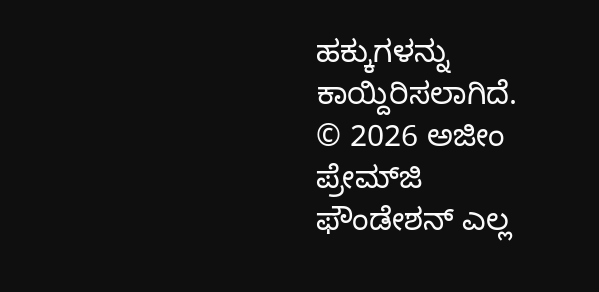ಹಕ್ಕುಗಳನ್ನು ಕಾಯ್ದಿರಿಸಲಾಗಿದೆ.
© 2026 ಅಜೀಂ ಪ್ರೇಮ್‌ಜಿ ಫೌಂಡೇಶನ್ ಎಲ್ಲ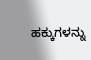ಹಕ್ಕುಗಳನ್ನು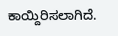ಕಾಯ್ದಿರಿಸಲಾಗಿದೆ.